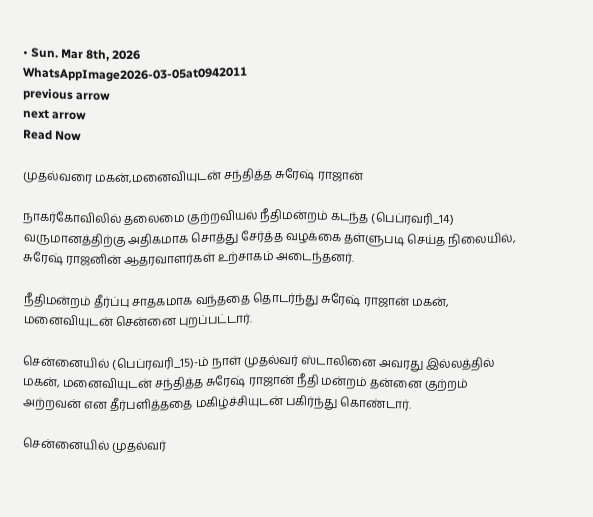• Sun. Mar 8th, 2026
WhatsAppImage2026-03-05at0942011
previous arrow
next arrow
Read Now

முதல்வரை மகன்,மனைவியுடன் சந்தித்த சுரேஷ் ராஜான்

நாகர்கோவிலில் தலைமை குற்றவியல் நீதிமன்றம் கடந்த (பெப்ரவரி_14) வருமானத்திற்கு அதிகமாக சொத்து சேர்த்த வழக்கை தள்ளுபடி செய்த நிலையில், சுரேஷ் ராஜனின் ஆதரவாளர்கள் உற்சாகம் அடைந்தனர்.

நீதிமன்றம் தீர்ப்பு சாதகமாக வந்ததை தொடர்ந்து சுரேஷ் ராஜான் மகன், மனைவியுடன் சென்னை புறப்பட்டார்.

சென்னையில் (பெப்ரவரி_15)-ம் நாள் முதல்வர் ஸ்டாலினை அவரது இல்லத்தில் மகன், மனைவியுடன் சந்தித்த சுரேஷ் ராஜான் நீதி மன்றம் தன்னை குற்றம் அற்றவன் என தீர்பளித்ததை மகிழ்ச்சியுடன் பகிர்ந்து கொண்டார்.

சென்னையில் முதல்வர்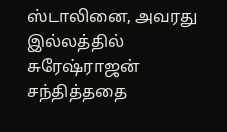ஸ்டாலினை, அவரது இல்லத்தில் சுரேஷ்ராஜன் சந்தித்ததை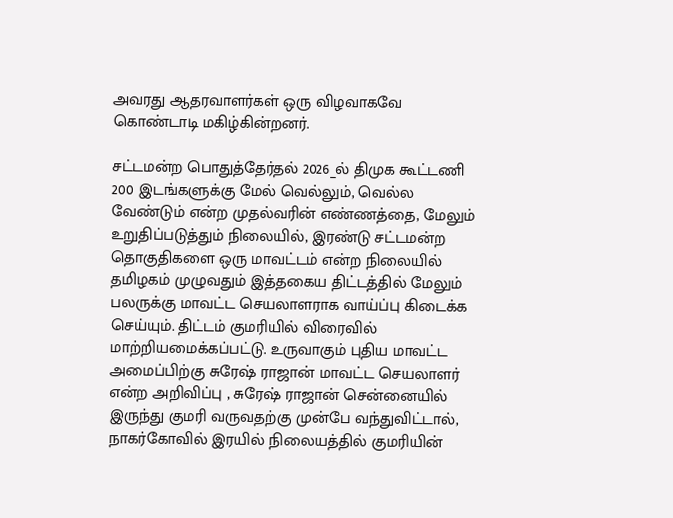அவரது ஆதரவாளர்கள் ஒரு விழவாகவே கொண்டாடி மகிழ்கின்றனர்.

சட்டமன்ற பொதுத்தேர்தல் 2026_ல் திமுக கூட்டணி 200 இடங்களுக்கு மேல் வெல்லும், வெல்ல வேண்டும் என்ற முதல்வரின் எண்ணத்தை, மேலும் உறுதிப்படுத்தும் நிலையில், இரண்டு சட்டமன்ற தொகுதிகளை ஒரு மாவட்டம் என்ற நிலையில் தமிழகம் முழுவதும் இத்தகைய திட்டத்தில் மேலும் பலருக்கு மாவட்ட செயலாளராக வாய்ப்பு கிடைக்க செய்யும். திட்டம் குமரியில் விரைவில் மாற்றியமைக்கப்பட்டு. உருவாகும் புதிய மாவட்ட அமைப்பிற்கு சுரேஷ் ராஜான் மாவட்ட செயலாளர் என்ற அறிவிப்பு , சுரேஷ் ராஜான் சென்னையில் இருந்து குமரி வருவதற்கு முன்பே வந்துவிட்டால், நாகர்கோவில் இரயில் நிலையத்தில் குமரியின்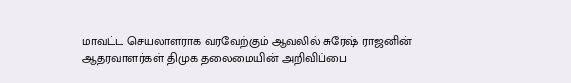மாவட்ட செயலாளராக வரவேற்கும் ஆவலில் சுரேஷ் ராஜனின் ஆதரவாளர்கள் திமுக தலைமையின் அறிவிப்பை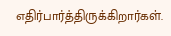எதிர்பார்த்திருக்கிறார்கள்.